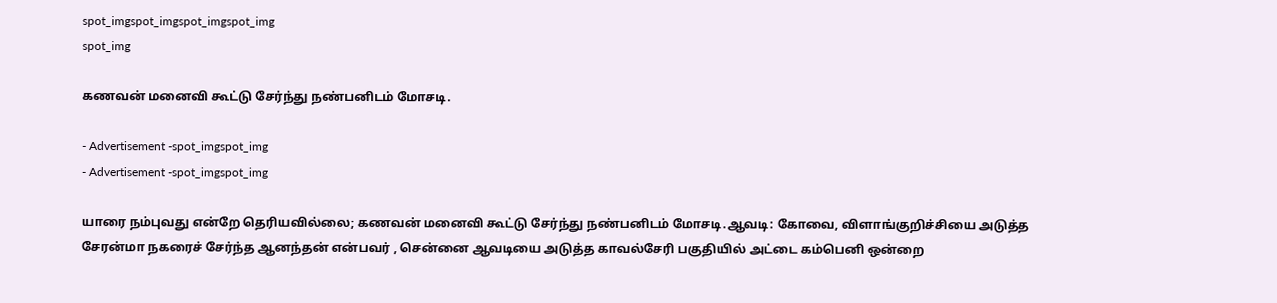spot_imgspot_imgspot_imgspot_img
spot_img

கணவன் மனைவி கூட்டு சேர்ந்து நண்பனிடம் மோசடி.

- Advertisement -spot_imgspot_img
- Advertisement -spot_imgspot_img

யாரை நம்புவது என்றே தெரியவில்லை; கணவன் மனைவி கூட்டு சேர்ந்து நண்பனிடம் மோசடி.ஆவடி: கோவை, விளாங்குறிச்சியை அடுத்த சேரன்மா நகரைச் சேர்ந்த ஆனந்தன் என்பவர் , சென்னை ஆவடியை அடுத்த காவல்சேரி பகுதியில் அட்டை கம்பெனி ஒன்றை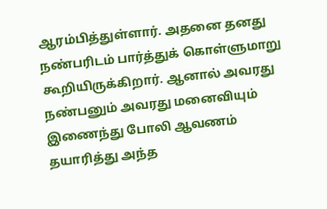ஆரம்பித்துள்ளார். அதனை தனது நண்பரிடம் பார்த்துக் கொள்ளுமாறு கூறியிருக்கிறார். ஆனால் அவரது நண்பனும் அவரது மனைவியும் இணைந்து போலி ஆவணம் தயாரித்து அந்த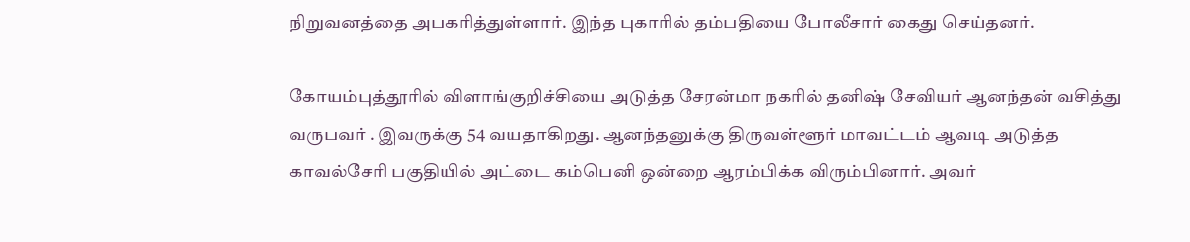நிறுவனத்தை அபகரித்துள்ளார். இந்த புகாரில் தம்பதியை போலீசார் கைது செய்தனர்.

கோயம்புத்தூரில் விளாங்குறிச்சியை அடுத்த சேரன்மா நகரில் தனிஷ் சேவியர் ஆனந்தன் வசித்து வருபவர் . இவருக்கு 54 வயதாகிறது. ஆனந்தனுக்கு திருவள்ளூர் மாவட்டம் ஆவடி அடுத்த காவல்சேரி பகுதியில் அட்டை கம்பெனி ஒன்றை ஆரம்பிக்க விரும்பினார். அவர்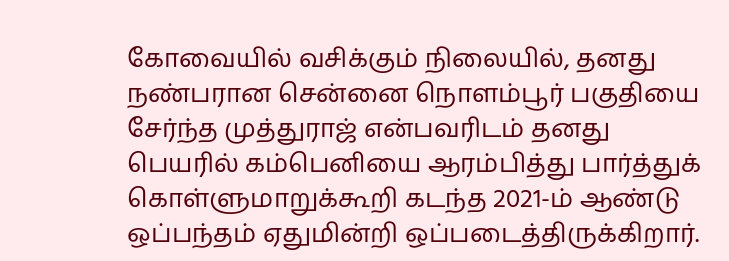கோவையில் வசிக்கும் நிலையில், தனது நண்பரான சென்னை நொளம்பூர் பகுதியை சேர்ந்த முத்துராஜ் என்பவரிடம் தனது பெயரில் கம்பெனியை ஆரம்பித்து பார்த்துக் கொள்ளுமாறுக்கூறி கடந்த 2021-ம் ஆண்டு ஒப்பந்தம் ஏதுமின்றி ஒப்படைத்திருக்கிறார்.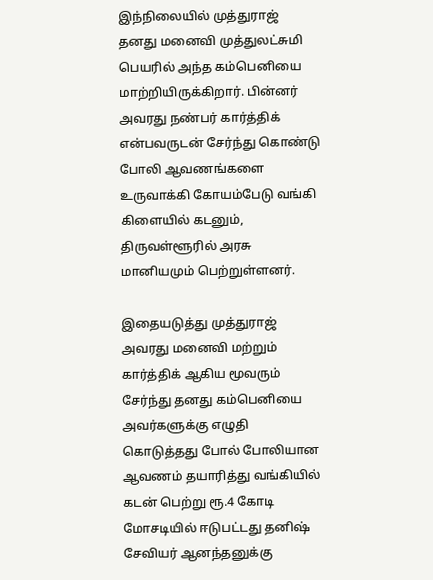இந்நிலையில் முத்துராஜ் தனது மனைவி முத்துலட்சுமி பெயரில் அந்த கம்பெனியை மாற்றியிருக்கிறார். பின்னர் அவரது நண்பர் கார்த்திக் என்பவருடன் சேர்ந்து கொண்டு போலி ஆவணங்களை உருவாக்கி கோயம்பேடு வங்கி கிளையில் கடனும், திருவள்ளூரில் அரசு மானியமும் பெற்றுள்ளனர்.

இதையடுத்து முத்துராஜ் அவரது மனைவி மற்றும் கார்த்திக் ஆகிய மூவரும் சேர்ந்து தனது கம்பெனியை அவர்களுக்கு எழுதி கொடுத்தது போல் போலியான ஆவணம் தயாரித்து வங்கியில் கடன் பெற்று ரூ.4 கோடி மோசடியில் ஈடுபட்டது தனிஷ் சேவியர் ஆனந்தனுக்கு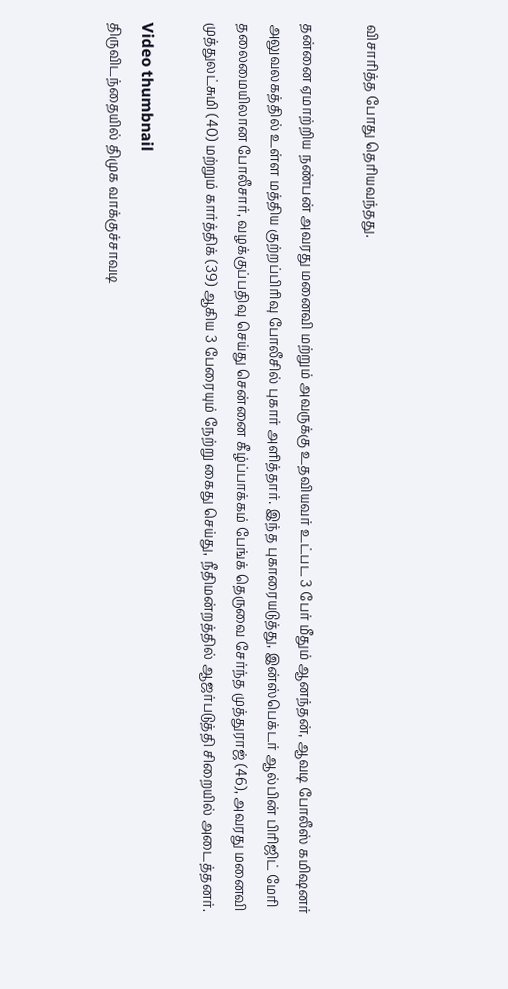விசாரித்த போது தெரியவந்தது.

தன்னை ஏமாற்றிய நண்பன் அவரது மனைவி மற்றும் அவருக்கு உதவியவர் உட்பட 3 பேர் மீதும் ஆனந்தன், ஆவடி போலீஸ் கமிஷனர் அலுவலகத்தில் உள்ள மத்திய குற்றப்பிரிவு போலீசில் புகார் அளித்தார். இந்த புகாரையடுத்து, இன்ஸ்பெக்டர் ஆல்பின் பிரிஜிட் மேரி தலைமையிலான போலீசார், வழக்குப்பதிவு செய்து சென்னை கீழ்ப்பாக்கம் பேங்க் தெருவை சேர்ந்த முத்துராஜ் (46), அவரது மனைவி முத்துலட்சுமி (40) மற்றும் கார்த்திக் (39) ஆகிய 3 பேரையும் நேற்று கைது செய்து, நீதிமன்றத்தில் ஆஜர்படுத்தி சிறையில் அடைத்தனர்.

Video thumbnail
திருவிடந்தையில் திமுக வாக்குச்சாவடி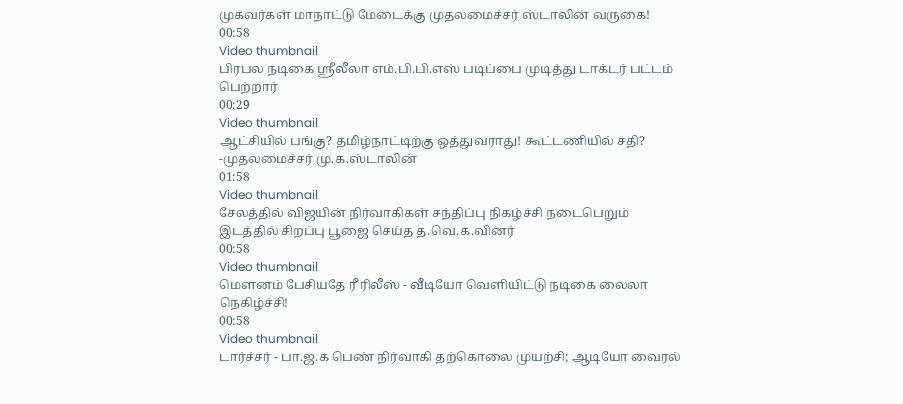முகவர்கள் மாநாட்டு மேடைக்கு முதலமைச்சர் ஸ்டாலின் வருகை!
00:58
Video thumbnail
பிரபல நடிகை ஸ்ரீலீலா எம்.பி.பி.எஸ் படிப்பை முடித்து டாக்டர் பட்டம் பெற்றார்
00:29
Video thumbnail
ஆட்சியில் பங்கு? தமிழ்நாட்டிற்கு ஒத்துவராது! கூட்டணியில் சதி? -முதலமைச்சர் மு.க.ஸ்டாலின்
01:58
Video thumbnail
சேலத்தில் விஜயின் நிர்வாகிகள் சந்திப்பு நிகழ்ச்சி நடைபெறும் இடத்தில் சிறப்பு பூஜை செய்த த.வெ.க.வினர்
00:58
Video thumbnail
மௌனம் பேசியதே ரீ ரிலீஸ் - வீடியோ வெளியிட்டு நடிகை லைலா நெகிழ்ச்சி!
00:58
Video thumbnail
டார்ச்சர் - பா.ஜ.க பெண் நிர்வாகி தற்கொலை முயற்சி; ஆடியோ வைரல்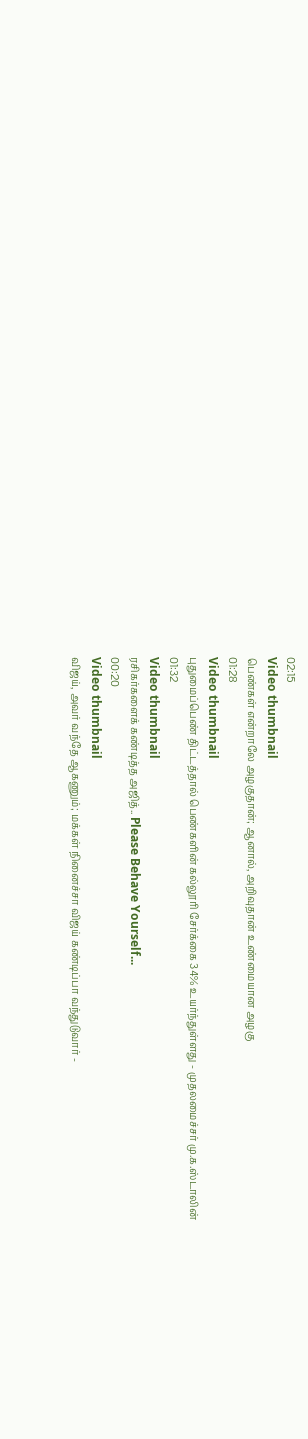02:15
Video thumbnail
பெண்கள் என்றாலே அழகுதான்; ஆனால், அறிவுதான் உண்மையான அழகு
01:28
Video thumbnail
புதுமைப்பெண் திட்டத்தால் பெண்களின் கல்லூரி சேர்க்கை 34% உயர்ந்துள்ளது - முதலமைச்சர் மு.க.ஸ்டாலின்
01:32
Video thumbnail
ரசிகர்களைக் கண்டித்த அஜித்.. Please Behave Yourself...
00:20
Video thumbnail
விஜய், அவர் வந்தே ஆகணும்; மக்கள் நினைச்சா விஜய் கண்டிப்பா வந்துடுவார் -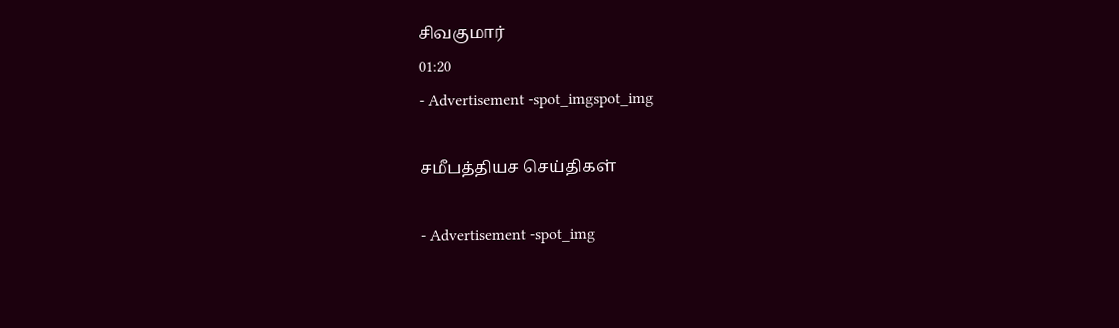சிவகுமார்
01:20
- Advertisement -spot_imgspot_img

சமீபத்தியச செய்திகள்

- Advertisement -spot_img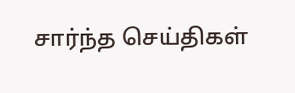சார்ந்த செய்திகள்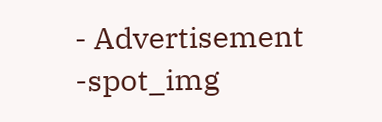- Advertisement -spot_img